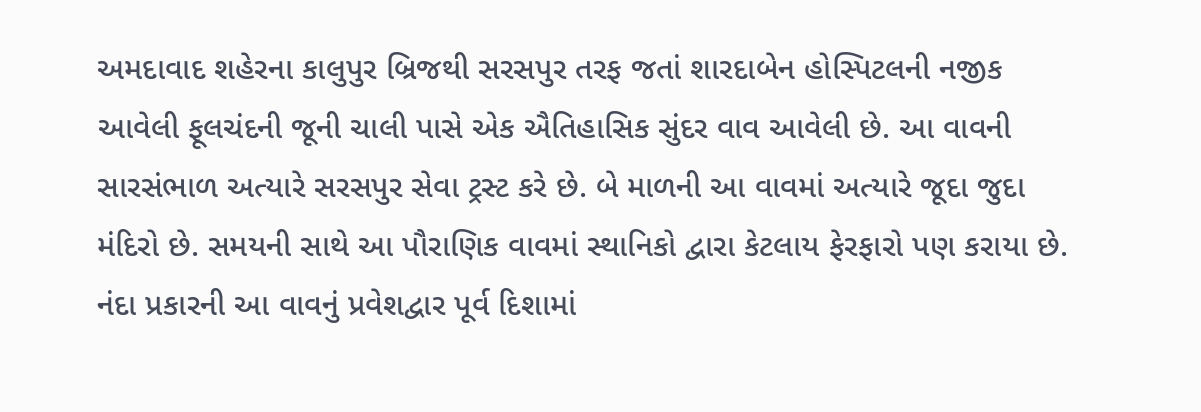અમદાવાદ શહેરના કાલુપુર બ્રિજથી સરસપુર તરફ જતાં શારદાબેન હોસ્પિટલની નજીક આવેલી ફૂલચંદની જૂની ચાલી પાસે એક ઐતિહાસિક સુંદર વાવ આવેલી છે. આ વાવની સારસંભાળ અત્યારે સરસપુર સેવા ટ્રસ્ટ કરે છે. બે માળની આ વાવમાં અત્યારે જૂદા જુદા મંદિરો છે. સમયની સાથે આ પૌરાણિક વાવમાં સ્થાનિકો દ્વારા કેટલાય ફેરફારો પણ કરાયા છે.
નંદા પ્રકારની આ વાવનું પ્રવેશદ્વાર પૂર્વ દિશામાં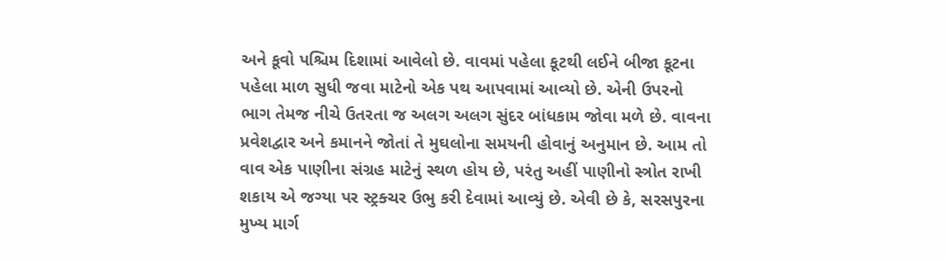અને કૂવો પશ્ચિમ દિશામાં આવેલો છે. વાવમાં પહેલા કૂટથી લઈને બીજા કૂટના પહેલા માળ સુધી જવા માટેનો એક પથ આપવામાં આવ્યો છે. એની ઉપરનો ભાગ તેમજ નીચે ઉતરતા જ અલગ અલગ સુંદર બાંધકામ જોવા મળે છે. વાવના પ્રવેશદ્વાર અને કમાનને જોતાં તે મુઘલોના સમયની હોવાનું અનુમાન છે. આમ તો વાવ એક પાણીના સંગ્રહ માટેનું સ્થળ હોય છે, પરંતુ અહીં પાણીનો સ્ત્રોત રાખી શકાય એ જગ્યા પર સ્ટ્રક્ચર ઉભુ કરી દેવામાં આવ્યું છે. એવી છે કે, સરસપુરના મુખ્ય માર્ગ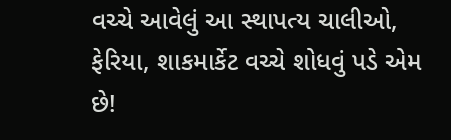વચ્ચે આવેલું આ સ્થાપત્ય ચાલીઓ, ફેરિયા, શાકમાર્કેટ વચ્ચે શોધવું પડે એમ છે!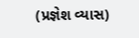(પ્રજ્ઞેશ વ્યાસ)